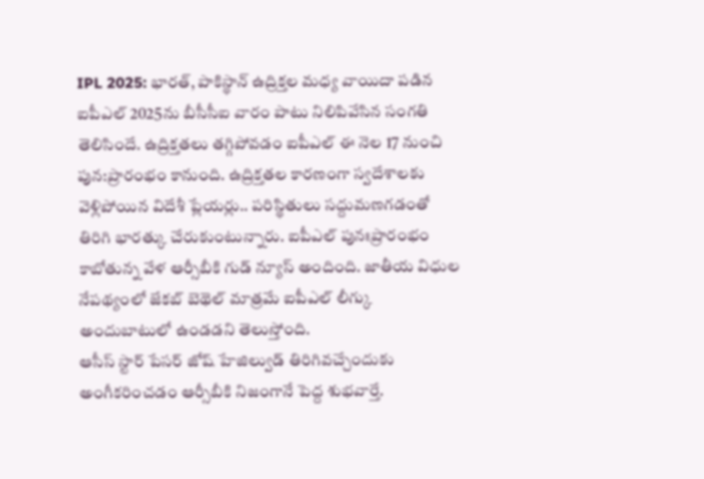IPL 2025: భారత్, పాకిస్థాన్ ఉద్రిక్తల మధ్య వాయిదా పడిన ఐపీఎల్ 2025ను బీసీసీఐ వారం పాటు నిలిపివేసిన సంగతి తెలిసిందే. ఉద్రిక్తతలు తగ్గిపోవడం ఐపీఎల్ ఈ నెల 17 నుంచి పున:ప్రారంభం కానుంది. ఉద్రిక్తతల కారణంగా స్వదేశాలకు వెళ్లిపోయిన విదేశీ ప్లేయర్లు.. పరిస్థితులు సద్దుమణగడంతో తిరిగి భారత్కు చేరుకుంటున్నారు. ఐపీఎల్ పునఃప్రారంభం కాబోతున్న వేళ ఆర్సీబీకి గుడ్ న్యూస్ అందింది. జాతీయ విధుల నేపథ్యంలో జేకబ్ బెథెల్ మాత్రమే ఐపీఎల్ లీగ్కు అందుబాటులో ఉండడని తెలుస్తోంది.
ఆసీస్ స్టార్ పేసర్ జోష్ హేజిల్వుడ్ తిరిగివచ్చేందుకు అంగీకరించడం ఆర్సీబీకి నిజంగానే పెద్ద శుభవార్తే.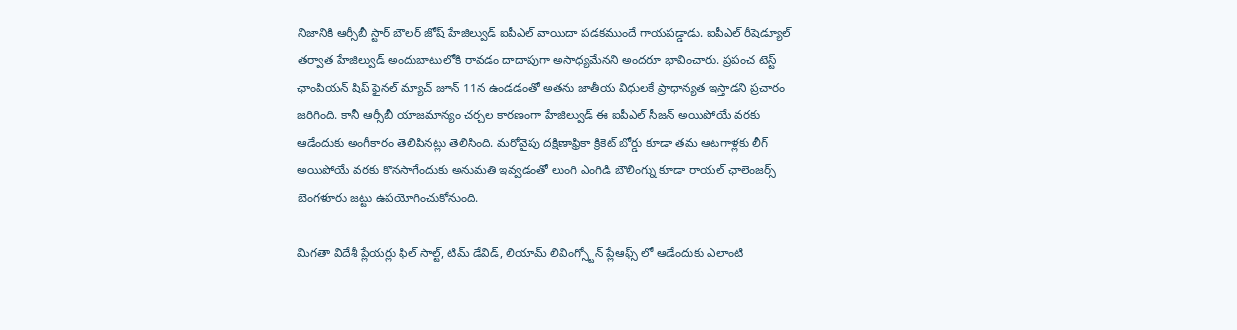నిజానికి ఆర్సీబీ స్టార్ బౌలర్ జోష్ హేజిల్వుడ్ ఐపీఎల్ వాయిదా పడకముందే గాయపడ్డాడు. ఐపీఎల్ రీషెడ్యూల్ తర్వాత హేజిల్వుడ్ అందుబాటులోకి రావడం దాదాపుగా అసాధ్యమేనని అందరూ భావించారు. ప్రపంచ టెస్ట్ ఛాంపియన్ షిప్ ఫైనల్ మ్యాచ్ జూన్ 11న ఉండడంతో అతను జాతీయ విధులకే ప్రాధాన్యత ఇస్తాడని ప్రచారం జరిగింది. కానీ ఆర్సీబీ యాజమాన్యం చర్చల కారణంగా హేజిల్వుడ్ ఈ ఐపీఎల్ సీజన్ అయిపోయే వరకు ఆడేందుకు అంగీకారం తెలిపినట్లు తెలిసింది. మరోవైపు దక్షిణాఫ్రికా క్రికెట్ బోర్డు కూడా తమ ఆటగాళ్లకు లీగ్ అయిపోయే వరకు కొనసాగేందుకు అనుమతి ఇవ్వడంతో లుంగి ఎంగిడి బౌలింగ్ను కూడా రాయల్ ఛాలెంజర్స్ బెంగళూరు జట్టు ఉపయోగించుకోనుంది.

మిగతా విదేశీ ప్లేయర్లు ఫిల్ సాల్ట్, టిమ్ డేవిడ్, లియామ్ లివింగ్స్టోన్ ప్లేఆఫ్స్ లో ఆడేందుకు ఎలాంటి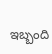ఇబ్బంది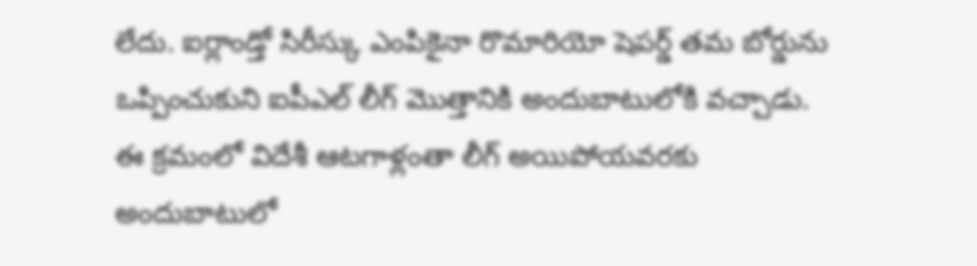లేదు. ఐర్లాండ్తో సిరీస్కు ఎంపికైనా రొమారియో షెపర్డ్ తమ బోర్డును ఒప్పించుకుని ఐపీఎల్ లీగ్ మొత్తానికి అందుబాటులోకి వచ్చాడు. ఈ క్రమంలో విదేశీ ఆటగాళ్లంతా లీగ్ అయిపోయవరకు అందుబాటులో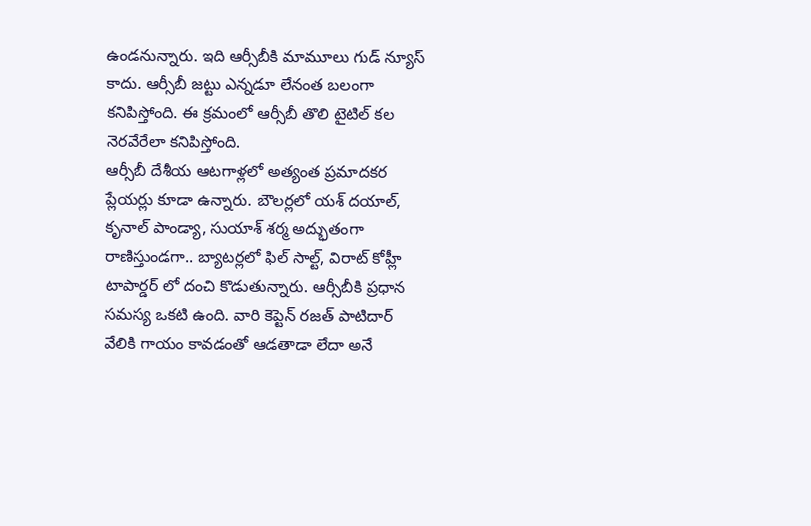ఉండనున్నారు. ఇది ఆర్సీబీకి మామూలు గుడ్ న్యూస్ కాదు. ఆర్సీబీ జట్టు ఎన్నడూ లేనంత బలంగా కనిపిస్తోంది. ఈ క్రమంలో ఆర్సీబీ తొలి టైటిల్ కల నెరవేరేలా కనిపిస్తోంది.
ఆర్సీబీ దేశీయ ఆటగాళ్లలో అత్యంత ప్రమాదకర ప్లేయర్లు కూడా ఉన్నారు. బౌలర్లలో యశ్ దయాల్, కృనాల్ పాండ్యా, సుయాశ్ శర్మ అద్భుతంగా రాణిస్తుండగా.. బ్యాటర్లలో ఫిల్ సాల్ట్, విరాట్ కోహ్లీ టాపార్డర్ లో దంచి కొడుతున్నారు. ఆర్సీబీకి ప్రధాన సమస్య ఒకటి ఉంది. వారి కెప్టెన్ రజత్ పాటిదార్ వేలికి గాయం కావడంతో ఆడతాడా లేదా అనే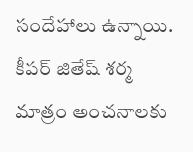సందేహాలు ఉన్నాయి. కీపర్ జితేష్ శర్మ మాత్రం అంచనాలకు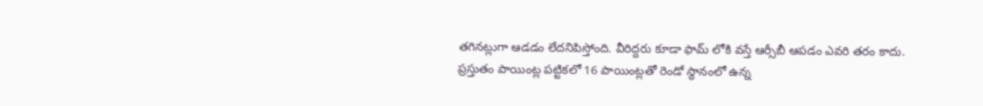తగినట్లుగా ఆడడం లేదనిపిస్తోంది. వీరిద్దరు కూడా ఫామ్ లోకి వస్తే ఆర్సీబీ ఆపడం ఎవరి తరం కాదు. ప్రస్తుతం పాయింట్ల పట్టికలో 16 పాయింట్లతో రెండో స్థానంలో ఉన్న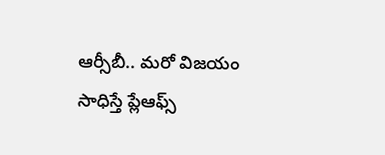ఆర్సీబీ.. మరో విజయం సాధిస్తే ప్లేఆఫ్స్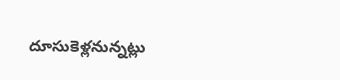దూసుకెళ్లనున్నట్లు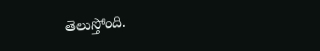తెలుస్తోంది.